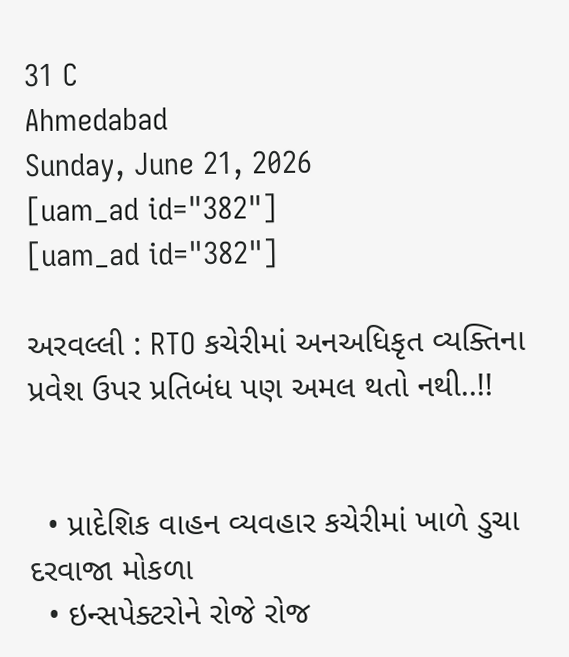31 C
Ahmedabad
Sunday, June 21, 2026
[uam_ad id="382"]
[uam_ad id="382"]

અરવલ્લી : RTO કચેરીમાં અનઅધિકૃત વ્યક્તિના પ્રવેશ ઉપર પ્રતિબંધ પણ અમલ થતો નથી..!!


  • પ્રાદેશિક વાહન વ્યવહાર કચેરીમાં ખાળે ડુચા દરવાજા મોકળા
  • ઇન્સપેક્ટરોને રોજે રોજ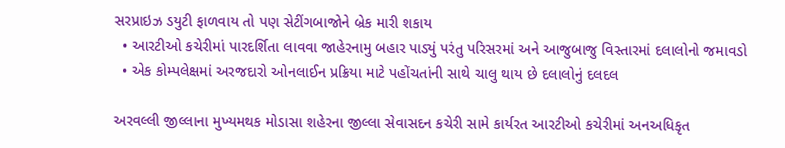સરપ્રાઇઝ ડયુટી ફાળવાય તો પણ સેટીંગબાજોને બ્રેક મારી શકાય
  • આરટીઓ કચેરીમાં પારદર્શિતા લાવવા જાહેરનામુ બહાર પાડ્યું પરંતુ પરિસરમાં અને આજુબાજુ વિસ્તારમાં દલાલોનો જમાવડો
  • એક કોમ્પલેક્ષમાં અરજદારો ઓનલાઈન પ્રક્રિયા માટે પહોંચતાંની સાથે ચાલુ થાય છે દલાલોનું દલદલ

અરવલ્લી જીલ્લાના મુખ્યમથક મોડાસા શહેરના જીલ્લા સેવાસદન કચેરી સામે કાર્યરત આરટીઓ કચેરીમાં અનઅધિકૃત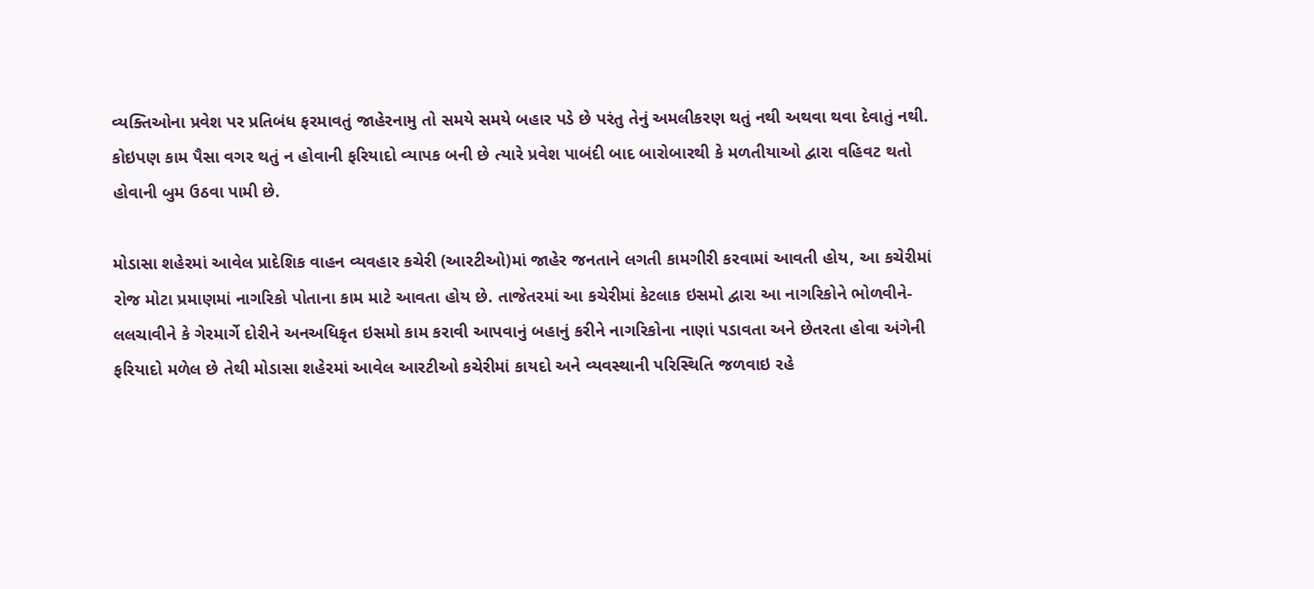વ્યક્તિઓના પ્રવેશ પર પ્રતિબંધ ફરમાવતું જાહેરનામુ તો સમયે સમયે બહાર પડે છે પરંતુ તેનું અમલીકરણ થતું નથી અથવા થવા દેવાતું નથી. કોઇપણ કામ પૈસા વગર થતું ન હોવાની ફરિયાદો વ્યાપક બની છે ત્યારે પ્રવેશ પાબંદી બાદ બારોબારથી કે મળતીયાઓ દ્વારા વહિવટ થતો હોવાની બુમ ઉઠવા પામી છે.

મોડાસા શહેરમાં આવેલ પ્રાદેશિક વાહન વ્યવહાર કચેરી (આરટીઓ)માં જાહેર જનતાને લગતી કામગીરી કરવામાં આવતી હોય, આ કચેરીમાં રોજ મોટા પ્રમાણમાં નાગરિકો પોતાના કામ માટે આવતા હોય છે. તાજેતરમાં આ કચેરીમાં કેટલાક ઇસમો દ્વારા આ નાગરિકોને ભોળવીને-લલચાવીને કે ગેરમાર્ગે દોરીને અનઅધિકૃત ઇસમો કામ કરાવી આપવાનું બહાનું કરીને નાગરિકોના નાણાં પડાવતા અને છેતરતા હોવા અંગેની ફરિયાદો મળેલ છે તેથી મોડાસા શહેરમાં આવેલ આરટીઓ કચેરીમાં કાયદો અને વ્યવસ્થાની પરિસ્થિતિ જળવાઇ રહે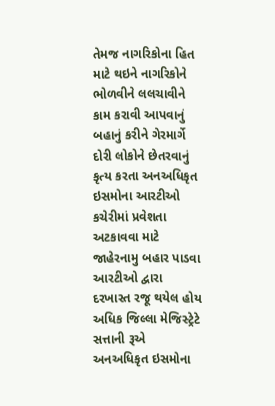તેમજ નાગરિકોના હિત માટે થઇને નાગરિકોને ભોળવીને લલચાવીને કામ કરાવી આપવાનું બહાનું કરીને ગેરમાર્ગે દોરી લોકોને છેતરવાનું કૃત્ય કરતા અનઅધિકૃત ઇસમોના આરટીઓ કચેરીમાં પ્રવેશતા અટકાવવા માટે જાહેરનામુ બહાર પાડવા આરટીઓ દ્વારા દરખાસ્ત રજૂ થયેલ હોય અધિક જિલ્લા મેજિસ્ટ્રેટે સત્તાની રૂએ અનઅધિકૃત ઇસમોના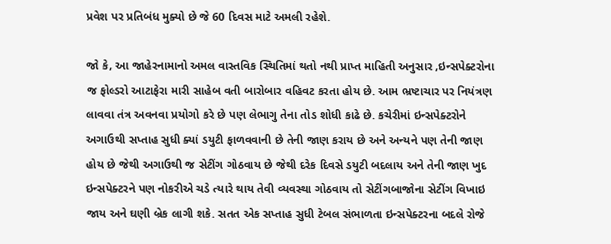પ્રવેશ પર પ્રતિબંધ મુક્યો છે જે 60 દિવસ માટે અમલી રહેશે.

જો કે, આ જાહેરનામાનો અમલ વાસ્તવિક સ્થિતિમાં થતો નથી પ્રાપ્ત માહિતી અનુસાર ,ઇન્સપેક્ટરોના જ ફોલ્ડરો આટાફેરા મારી સાહેબ વતી બારોબાર વહિવટ કરતા હોય છે. આમ ભ્રષ્ટાચાર પર નિયંત્રણ લાવવા તંત્ર અવનવા પ્રયોગો કરે છે પણ લેભાગુ તેના તોડ શોધી કાઢે છે. કચેરીમાં ઇન્સપેક્ટરોને અગાઉથી સપ્તાહ સુધી ક્યાં ડયુટી ફાળવવાની છે તેની જાણ કરાય છે અને અન્યને પણ તેની જાણ હોય છે જેથી અગાઉથી જ સેટીંગ ગોઠવાય છે જેથી દરેક દિવસે ડયુટી બદલાય અને તેની જાણ ખુદ ઇન્સપેક્ટરને પણ નોકરીએ ચડે ત્યારે થાય તેવી વ્યવસ્થા ગોઠવાય તો સેટીંગબાજોના સેટીંગ વિખાઇ જાય અને ઘણી બ્રેક લાગી શકે. સતત એક સપ્તાહ સુધી ટેબલ સંભાળતા ઇન્સપેક્ટરના બદલે રોજે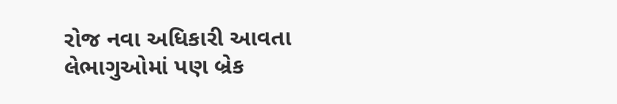રોજ નવા અધિકારી આવતા લેભાગુઓમાં પણ બ્રેક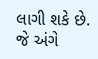લાગી શકે છે. જે અંગે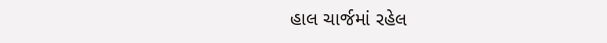હાલ ચાર્જમાં રહેલ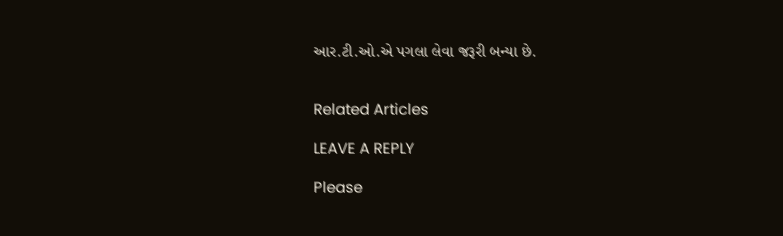આર.ટી.ઓ.એ પગલા લેવા જરૂરી બન્યા છે.


Related Articles

LEAVE A REPLY

Please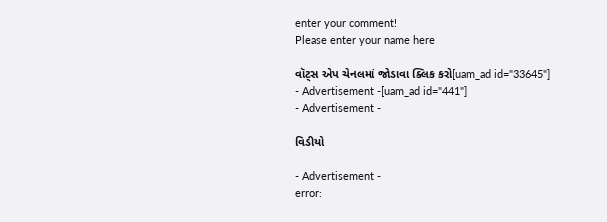enter your comment!
Please enter your name here

વૉટ્સ એપ ચેનલમાં જોડાવા ક્લિક કરો[uam_ad id="33645"]
- Advertisement -[uam_ad id="441"]
- Advertisement -

વિડીયો

- Advertisement -
error: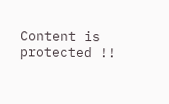Content is protected !!